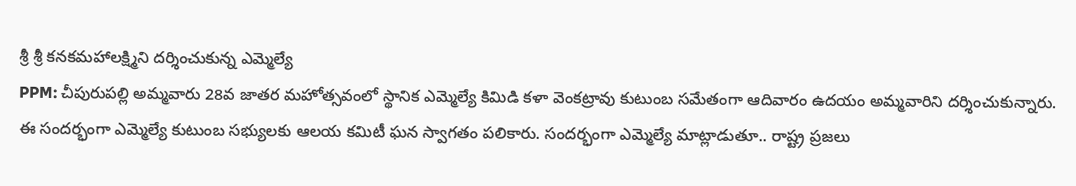శ్రీ శ్రీ కనకమహాలక్ష్మిని దర్శించుకున్న ఎమ్మెల్యే
PPM: చీపురుపల్లి అమ్మవారు 28వ జాతర మహోత్సవంలో స్థానిక ఎమ్మెల్యే కిమిడి కళా వెంకట్రావు కుటుంబ సమేతంగా ఆదివారం ఉదయం అమ్మవారిని దర్శించుకున్నారు. ఈ సందర్భంగా ఎమ్మెల్యే కుటుంబ సభ్యులకు ఆలయ కమిటీ ఘన స్వాగతం పలికారు. సందర్భంగా ఎమ్మెల్యే మాట్లాడుతూ.. రాష్ట్ర ప్రజలు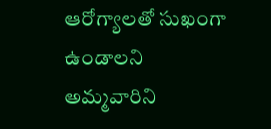ఆరోగ్యాలతో సుఖంగా ఉండాలని అమ్మవారిని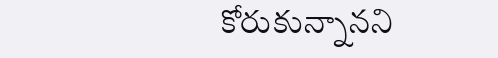కోరుకున్నానని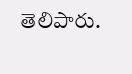తెలిపారు.